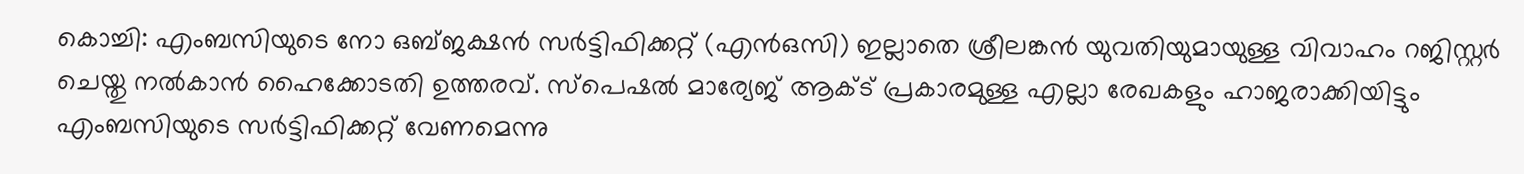കൊച്ചി: എംബസിയുടെ നോ ഒബ്ജക്ഷൻ സർട്ടിഫിക്കറ്റ് (എൻഒസി) ഇല്ലാതെ ശ്രീലങ്കൻ യുവതിയുമായുള്ള വിവാഹം റജിസ്റ്റർ ചെയ്തു നൽകാൻ ഹൈക്കോടതി ഉത്തരവ്. സ്പെഷൽ മാര്യേജ് ആക്ട് പ്രകാരമുള്ള എല്ലാ രേഖകളും ഹാജരാക്കിയിട്ടും എംബസിയുടെ സർട്ടിഫിക്കറ്റ് വേണമെന്നു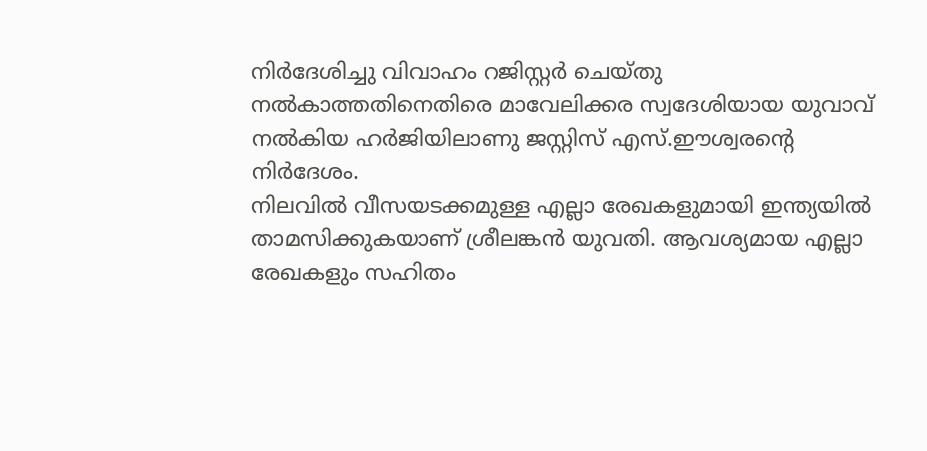നിർദേശിച്ചു വിവാഹം റജിസ്റ്റർ ചെയ്തു നൽകാത്തതിനെതിരെ മാവേലിക്കര സ്വദേശിയായ യുവാവ് നൽകിയ ഹർജിയിലാണു ജസ്റ്റിസ് എസ്.ഈശ്വരന്റെ നിർദേശം.
നിലവിൽ വീസയടക്കമുള്ള എല്ലാ രേഖകളുമായി ഇന്ത്യയിൽ താമസിക്കുകയാണ് ശ്രീലങ്കൻ യുവതി. ആവശ്യമായ എല്ലാ രേഖകളും സഹിതം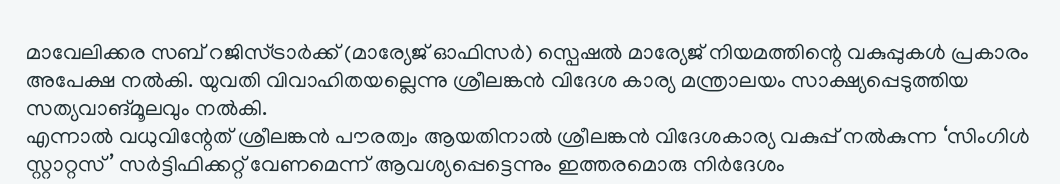മാവേലിക്കര സബ് റജിസ്ട്രാർക്ക് (മാര്യേജ് ഓഫിസർ) സ്പെഷൽ മാര്യേജ് നിയമത്തിന്റെ വകുപ്പുകൾ പ്രകാരം അപേക്ഷ നൽകി. യുവതി വിവാഹിതയല്ലെന്നു ശ്രീലങ്കൻ വിദേശ കാര്യ മന്ത്രാലയം സാക്ഷ്യപ്പെടുത്തിയ സത്യവാങ്മൂലവും നൽകി.
എന്നാൽ വധുവിന്റേത് ശ്രീലങ്കൻ പൗരത്വം ആയതിനാൽ ശ്രീലങ്കൻ വിദേശകാര്യ വകുപ്പ് നൽകുന്ന ‘സിംഗിൾ സ്റ്റാറ്റസ്’ സർട്ടിഫിക്കറ്റ് വേണമെന്ന് ആവശ്യപ്പെട്ടെന്നും ഇത്തരമൊരു നിർദേശം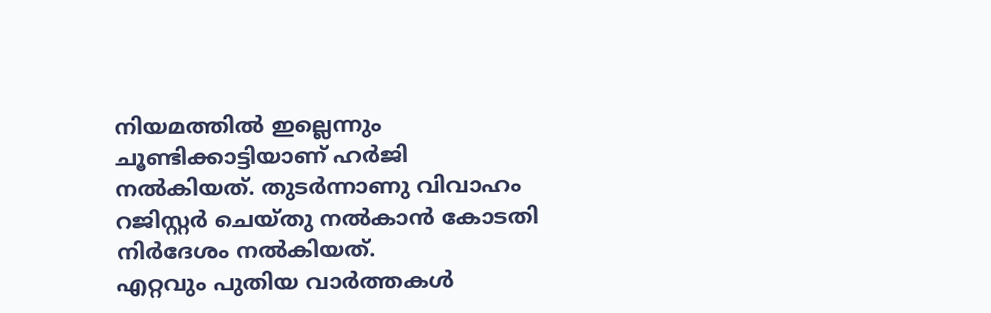നിയമത്തിൽ ഇല്ലെന്നും ചൂണ്ടിക്കാട്ടിയാണ് ഹർജി നൽകിയത്. തുടർന്നാണു വിവാഹം റജിസ്റ്റർ ചെയ്തു നൽകാൻ കോടതി നിർദേശം നൽകിയത്.
എറ്റവും പുതിയ വാർത്തകൾ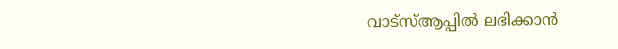വാട്സ്ആപ്പിൽ ലഭിക്കാൻ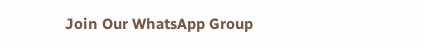Join Our WhatsApp Group